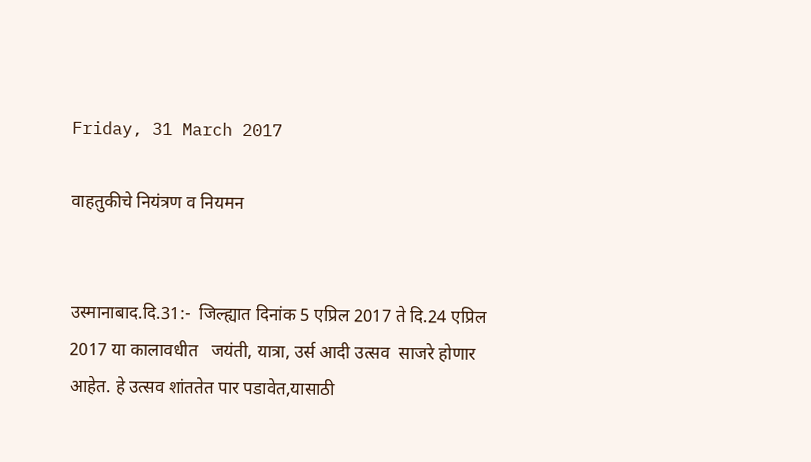Friday, 31 March 2017

वाहतुकीचे नियंत्रण व नियमन


उस्मानाबाद.दि.31:-  जिल्ह्यात दिनांक 5 एप्रिल 2017 ते दि.24 एप्रिल 2017 या कालावधीत   जयंती, यात्रा, उर्स आदी उत्सव  साजरे होणार आहेत. हे उत्सव शांततेत पार पडावेत,यासाठी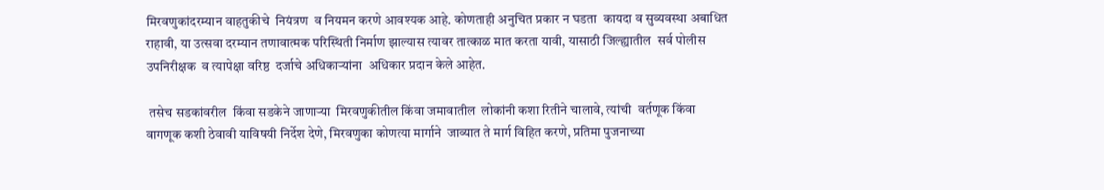मिरवणुकांदरम्यान वाहतुकीचे  नियंत्रण  व नियमन करणे आवश्यक आहे. कोणताही अनुचित प्रकार न घडता  कायदा व सुव्यवस्था अबाधित राहावी, या उत्सवा दरम्यान तणावात्मक परिस्थिती निर्माण झाल्यास त्यावर तात्काळ मात करता यावी, यासाठी जिल्ह्यातील  सर्व पोलीस उपनिरीक्षक  व त्यापेक्षा वरिष्ठ  दर्जाचे अधिकाऱ्यांना  अधिकार प्रदान केले आहेत.

 तसेच सडकांवरील  किंवा सडकेने जाणाऱ्या  मिरवणुकीतील किंवा जमावातील  लोकांनी कशा रितीने चालावे, त्यांची  वर्तणूक किंवा वागणूक कशी ठेवावी याविषयी निर्देश देणे, मिरवणुका कोणत्या मार्गाने  जाव्यात ते मार्ग विहित करणे, प्रतिमा पुजनाच्या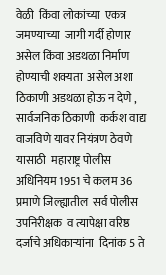वेळी  किंवा लोकांच्या  एकत्र जमण्याच्या  जागी गर्दी होणार असेल किंवा अडथळा निर्माण  होण्याची शक्यता  असेल अशा ठिकाणी अडथळा होऊ न देणे , सार्वजनिक ठिकाणी  कर्कश वाद्य वाजविणे यावर नियंत्रण ठेवणे  यासाठी  महाराष्ट्र पोलीस  अधिनियम 1951 चे कलम 36 प्रमाणे जिल्ह्यातील  सर्व पोलीस उपनिरीक्षक  व त्यापेक्षा वरिष्ठ  दर्जाचे अधिकाऱ्यांना  दिनांक 5 ते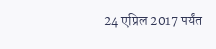24 एप्रिल 2017 पर्यंत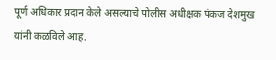पूर्ण अधिकार प्रदान केले असल्याचे पोलीस अधीक्षक पंकज देशमुख यांनी कळविले आह.